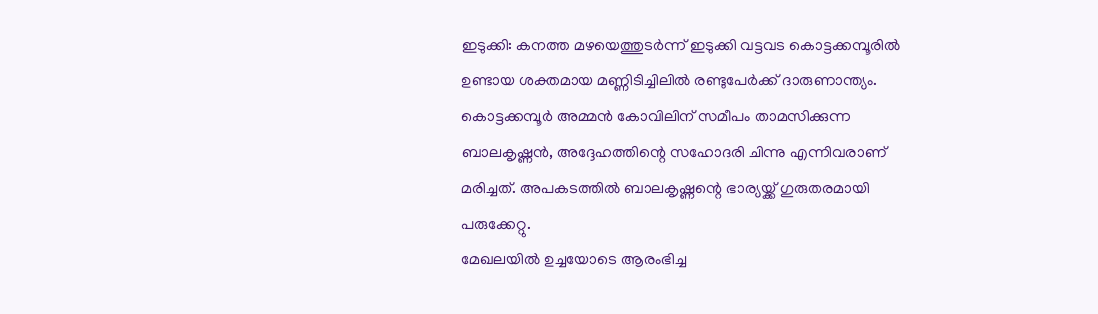ഇടുക്കി: കനത്ത മഴയെത്തുടർന്ന് ഇടുക്കി വട്ടവട കൊട്ടക്കമ്പൂരിൽ ഉണ്ടായ ശക്തമായ മണ്ണിടിച്ചിലിൽ രണ്ടുപേർക്ക് ദാരുണാന്ത്യം. കൊട്ടക്കമ്പൂർ അമ്മൻ കോവിലിന് സമീപം താമസിക്കുന്ന ബാലകൃഷ്ണൻ, അദ്ദേഹത്തിന്റെ സഹോദരി ചിന്നു എന്നിവരാണ് മരിച്ചത്. അപകടത്തിൽ ബാലകൃഷ്ണന്റെ ഭാര്യയ്ക്ക് ഗുരുതരമായി പരുക്കേറ്റു.
മേഖലയിൽ ഉച്ചയോടെ ആരംഭിച്ച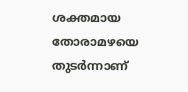ശക്തമായ തോരാമഴയെ തുടർന്നാണ്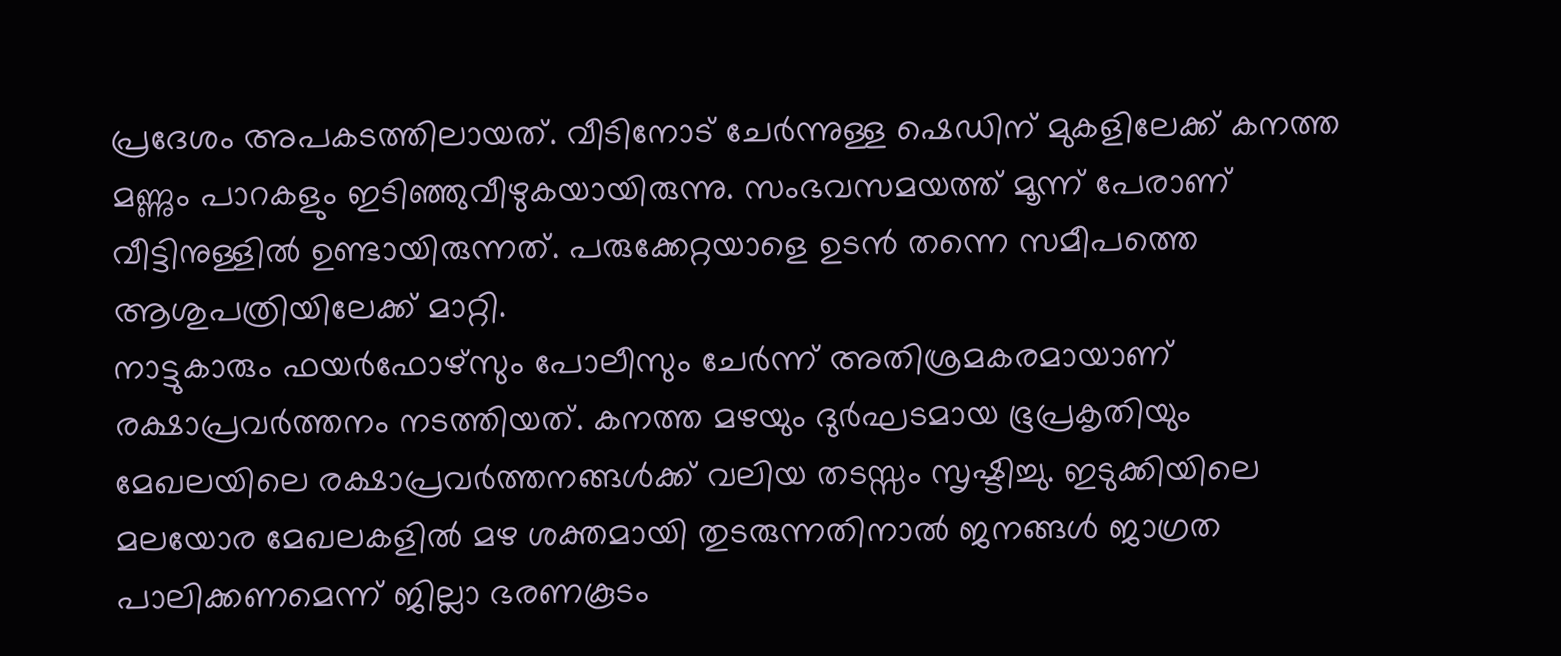പ്രദേശം അപകടത്തിലായത്. വീടിനോട് ചേർന്നുള്ള ഷെഡിന് മുകളിലേക്ക് കനത്ത മണ്ണും പാറകളും ഇടിഞ്ഞുവീഴുകയായിരുന്നു. സംഭവസമയത്ത് മൂന്ന് പേരാണ് വീട്ടിനുള്ളിൽ ഉണ്ടായിരുന്നത്. പരുക്കേറ്റയാളെ ഉടൻ തന്നെ സമീപത്തെ ആശുപത്രിയിലേക്ക് മാറ്റി.
നാട്ടുകാരും ഫയർഫോഴ്സും പോലീസും ചേർന്ന് അതിശ്രമകരമായാണ് രക്ഷാപ്രവർത്തനം നടത്തിയത്. കനത്ത മഴയും ദുർഘടമായ ഭൂപ്രകൃതിയും മേഖലയിലെ രക്ഷാപ്രവർത്തനങ്ങൾക്ക് വലിയ തടസ്സം സൃഷ്ടിച്ചു. ഇടുക്കിയിലെ മലയോര മേഖലകളിൽ മഴ ശക്തമായി തുടരുന്നതിനാൽ ജനങ്ങൾ ജാഗ്രത പാലിക്കണമെന്ന് ജില്ലാ ഭരണകൂടം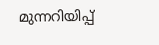മുന്നറിയിപ്പ്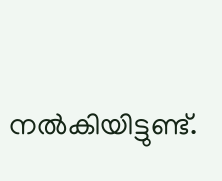നൽകിയിട്ടുണ്ട്.